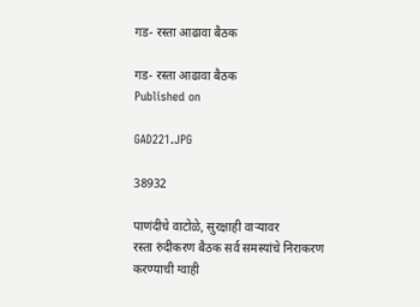गड- रस्ता आढावा बैठक

गड- रस्ता आढावा बैठक
Published on

GAD221.JPG

38932

पाणंदीचे वाटोळे, सुरक्षाही वाऱ्यावर
रस्ता रुंदीकरण बैठक सर्व समस्यांचे निराकरण करण्याची ग्वाही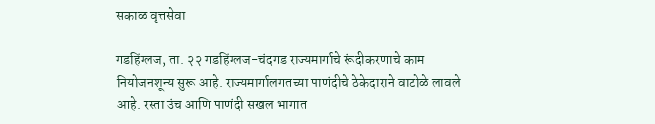सकाळ वृत्तसेवा

गडहिंग्लज, ता. २२ गडहिंग्लज-चंदगड राज्यमार्गाचे रूंदीकरणाचे काम नियोजनशून्य सुरू आहे. राज्यमार्गालगतच्या पाणंदीचे ठेकेदाराने वाटोळे लावले आहे. रस्ता उंच आणि पाणंदी सखल भागात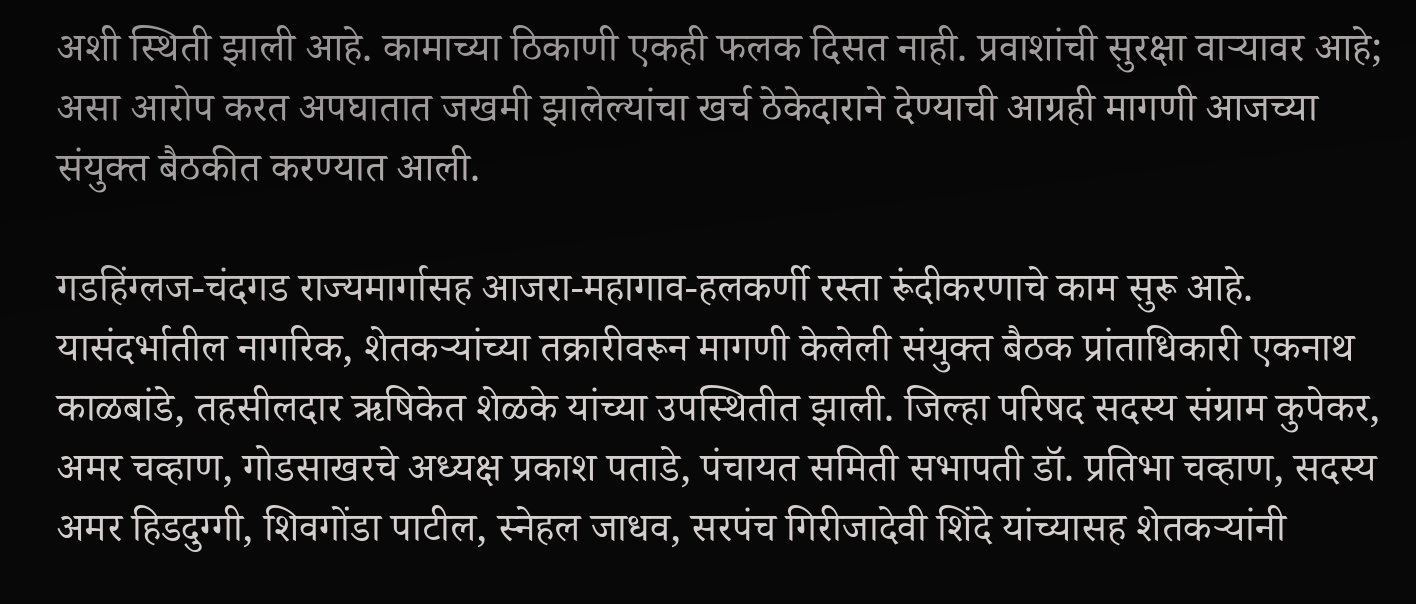अशी स्थिती झाली आहे. कामाच्या ठिकाणी एकही फलक दिसत नाही. प्रवाशांची सुरक्षा वाऱ्यावर आहे; असा आरोप करत अपघातात जखमी झालेल्यांचा खर्च ठेकेदाराने देण्याची आग्रही मागणी आजच्या संयुक्त बैठकीत करण्यात आली.

गडहिंग्लज-चंदगड राज्यमार्गासह आजरा-महागाव-हलकर्णी रस्ता रूंदीकरणाचे काम सुरू आहे. यासंदर्भातील नागरिक, शेतकऱ्यांच्या तक्रारीवरून मागणी केलेली संयुक्त बैठक प्रांताधिकारी एकनाथ काळबांडे, तहसीलदार ऋषिकेत शेळके यांच्या उपस्थितीत झाली. जिल्हा परिषद सदस्य संग्राम कुपेकर, अमर चव्हाण, गोडसाखरचे अध्यक्ष प्रकाश पताडे, पंचायत समिती सभापती डॉ. प्रतिभा चव्हाण, सदस्य अमर हिडदुग्गी, शिवगोंडा पाटील, स्नेहल जाधव, सरपंच गिरीजादेवी शिंदे यांच्यासह शेतकऱ्यांनी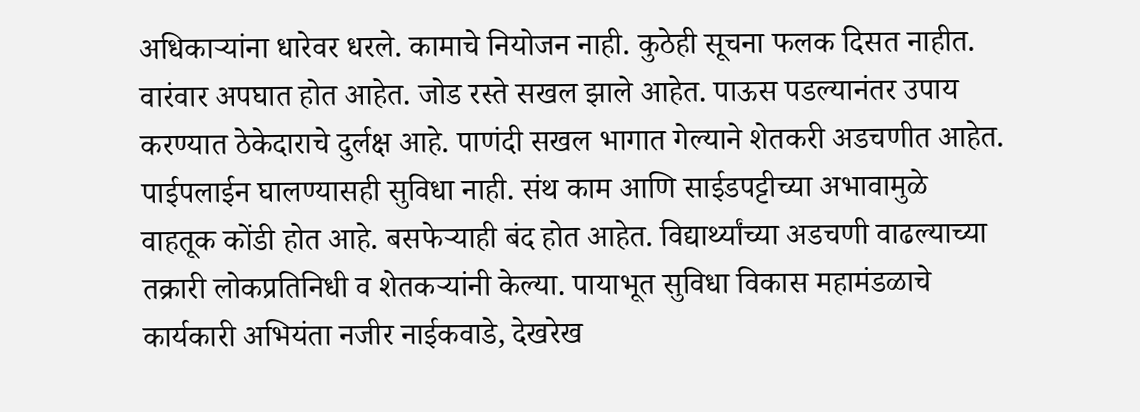अधिकाऱ्यांना धारेवर धरले. कामाचे नियोजन नाही. कुठेही सूचना फलक दिसत नाहीत. वारंवार अपघात होत आहेत. जोड रस्ते सखल झाले आहेत. पाऊस पडल्यानंतर उपाय करण्यात ठेकेदाराचे दुर्लक्ष आहे. पाणंदी सखल भागात गेल्याने शेतकरी अडचणीत आहेत. पाईपलाईन घालण्यासही सुविधा नाही. संथ काम आणि साईडपट्टीच्या अभावामुळे वाहतूक कोंडी होत आहे. बसफेऱ्याही बंद होत आहेत. विद्यार्थ्यांच्या अडचणी वाढल्याच्या तक्रारी लोकप्रतिनिधी व शेतकऱ्यांनी केल्या. पायाभूत सुविधा विकास महामंडळाचे कार्यकारी अभियंता नजीर नाईकवाडे, देखरेख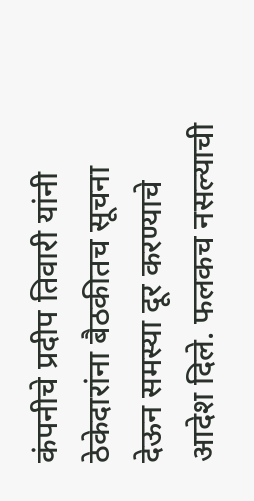कंपनीचे प्रदीप तिवारी यांनी ठेकेदारांना बैठकीतच सूचना देऊन समस्या दूर करण्याचे आदेश दिले. फलकच नसल्याची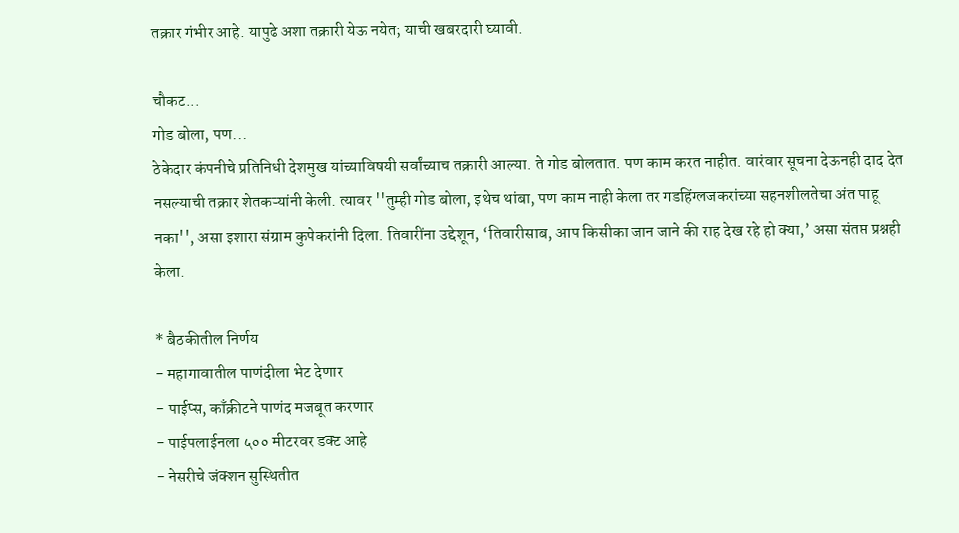तक्रार गंभीर आहे. यापुढे अशा तक्रारी येऊ नयेत; याची खबरदारी घ्यावी.

चौकट...
गोड बोला, पण...
ठेकेदार कंपनीचे प्रतिनिधी देशमुख यांच्याविषयी सर्वांच्याच तक्रारी आल्या. ते गोड बोलतात. पण काम करत नाहीत. वारंवार सूचना देऊनही दाद देत नसल्याची तक्रार शेतकऱ्यांनी केली. त्यावर ''तुम्ही गोड बोला, इथेच थांबा, पण काम नाही केला तर गडहिंग्लजकरांच्या सहनशीलतेचा अंत पाहू नका'', असा इशारा संग्राम कुपेकरांनी दिला. तिवारींना उद्देशून, ‘तिवारीसाब, आप किसीका जान जाने की राह देख रहे हो क्या,’ असा संतप्त प्रश्नही केला.

* बैठकीतील निर्णय
- महागावातील पाणंदीला भेट देणार
- पाईप्स, काँक्रीटने पाणंद मजबूत करणार
- पाईपलाईनला ५०० मीटरवर डक्ट आहे
- नेसरीचे जंक्शन सुस्थितीत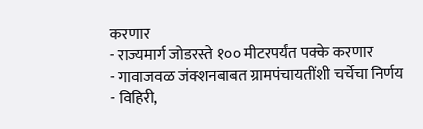करणार
- राज्यमार्ग जोडरस्ते १०० मीटरपर्यंत पक्के करणार
- गावाजवळ जंक्शनबाबत ग्रामपंचायतींशी चर्चेचा निर्णय
- विहिरी,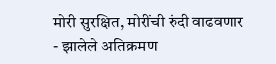मोरी सुरक्षित, मोरींची रुंदी वाढवणार
- झालेले अतिक्रमण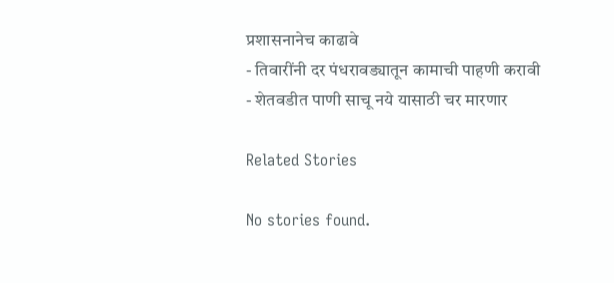प्रशासनानेच काढावे
- तिवारींनी दर पंधरावड्यातून कामाची पाहणी करावी
- शेतवडीत पाणी साचू नये यासाठी चर मारणार

Related Stories

No stories found.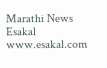Marathi News Esakal
www.esakal.com